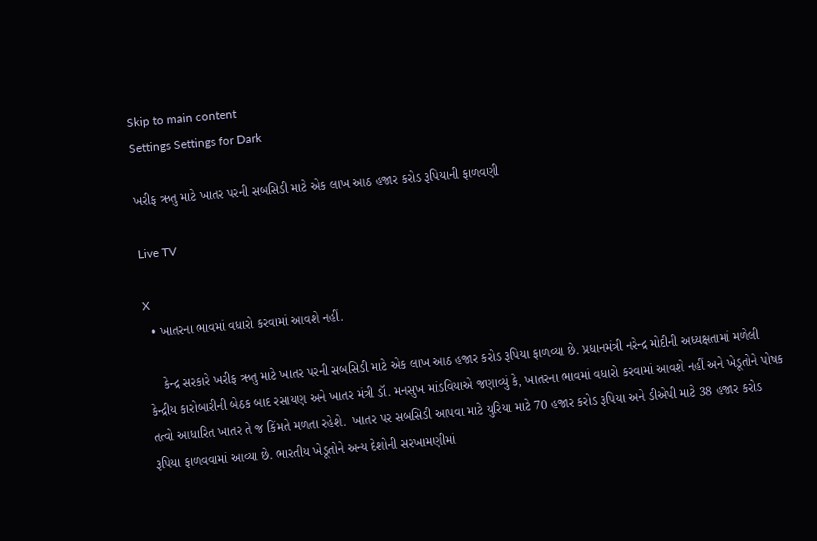Skip to main content
Settings Settings for Dark

ખરીફ ઋતુ માટે ખાતર પરની સબસિડી માટે એક લાખ આઠ હજાર કરોડ રૂપિયાની ફાળવણી

Live TV

X
  • ખાતરના ભાવમાં વધારો કરવામાં આવશે નહીં.

    કેન્દ્ર સરકારે ખરીફ ઋતુ માટે ખાતર પરની સબસિડી માટે એક લાખ આઠ હજાર કરોડ રૂપિયા ફાળવ્યા છે. પ્રધાનમંત્રી નરેન્દ્ર મોદીની અધ્યક્ષતામાં મળેલી કેન્દ્રીય કારોબારીની બેઠક બાદ રસાયણ અને ખાતર મંત્રી ડૉ. મનસુખ માંડવિયાએ જણાવ્યું કે, ખાતરના ભાવમાં વધારો કરવામાં આવશે નહીં અને ખેડૂતોને પોષક તત્વો આધારિત ખાતર તે જ કિંમતે મળતા રહેશે.  ખાતર પર સબસિડી આપવા માટે યુરિયા માટે 70 હજાર કરોડ રૂપિયા અને ડીએપી માટે 38 હજાર કરોડ રૂપિયા ફાળવવામાં આવ્યા છે. ભારતીય ખેડૂતોને અન્ય દેશોની સરખામણીમાં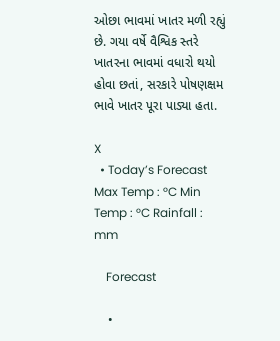ઓછા ભાવમાં ખાતર મળી રહ્યું છે. ગયા વર્ષે વૈશ્વિક સ્તરે ખાતરના ભાવમાં વધારો થયો હોવા છતાં, સરકારે પોષણક્ષમ ભાવે ખાતર પૂરા પાડ્યા હતા.

X
  • Today’s Forecast Max Temp : °C Min Temp : °C Rainfall : mm

    Forecast

    •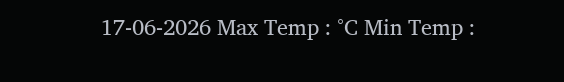17-06-2026 Max Temp : °C Min Temp :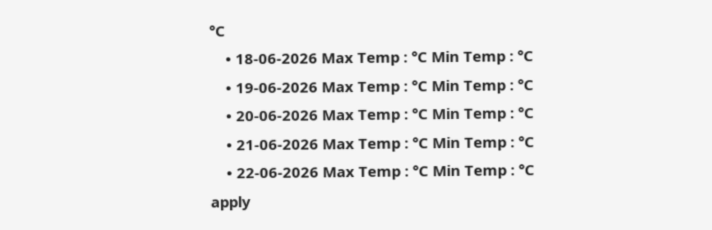°C
    • 18-06-2026 Max Temp : °C Min Temp : °C
    • 19-06-2026 Max Temp : °C Min Temp : °C
    • 20-06-2026 Max Temp : °C Min Temp : °C
    • 21-06-2026 Max Temp : °C Min Temp : °C
    • 22-06-2026 Max Temp : °C Min Temp : °C
apply